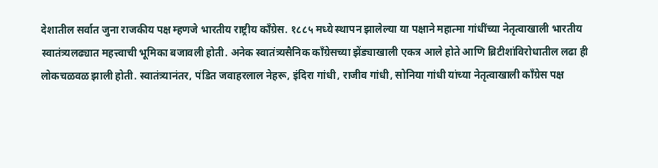देशातील सर्वात जुना राजकीय पक्ष म्हणजे भारतीय राष्ट्रीय काँग्रेस. १८८५ मध्ये स्थापन झालेल्या या पक्षाने महात्मा गांधींच्या नेतृत्वाखाली भारतीय स्वातंत्र्यलढ्यात महत्त्वाची भूमिका बजावली होती. अनेक स्वातंत्र्यसैनिक काँग्रेसच्या झेंड्याखाली एकत्र आले होते आणि ब्रिटीशांविरोधातील लढा ही लोकचळवळ झाली होती. स्वातंत्र्यानंतर, पंडित जवाहरलाल नेहरू, इंदिरा गांधी, राजीव गांधी, सोनिया गांधी यांच्या नेतृत्वाखाली काँग्रेस पक्ष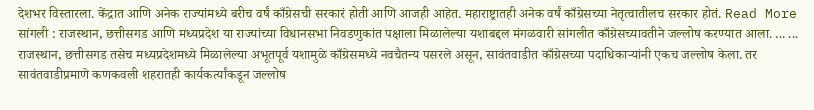देशभर विस्तारला. केंद्रात आणि अनेक राज्यांमध्ये बरीच वर्षं काँग्रेसची सरकारं होती आणि आजही आहेत. महाराष्ट्रातही अनेक वर्षं काँग्रेसच्या नेतृत्वातीलच सरकार होतं. Read More
सांगली : राजस्थान, छत्तीसगड आणि मध्यप्रदेश या राज्यांच्या विधानसभा निवडणुकांत पक्षाला मिळालेल्या यशाबद्दल मंगळवारी सांगलीत काँग्रेसच्यावतीने जल्लोष करण्यात आला. ... ...
राजस्थान, छत्तीसगड तसेच मध्यप्रदेशमध्ये मिळालेल्या अभूतपूर्व यशामुळे काँग्रेसमध्ये नवचैतन्य पसरले असून, सावंतवाडीत काँग्रेसच्या पदाधिकाऱ्यांनी एकच जल्लोष केला. तर सावंतवाडीप्रमाणे कणकवली शहरातही कार्यकर्त्यांकडून जल्लोष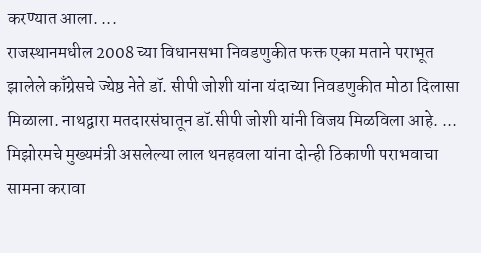करण्यात आला. ...
राजस्थानमधील 2008 च्या विधानसभा निवडणुकीत फक्त एका मताने पराभूत झालेले काँग्रेसचे ज्येष्ठ नेते डॉ. सीपी जोशी यांना यंदाच्या निवडणुकीत मोठा दिलासा मिळाला. नाथद्वारा मतदारसंघातून डॉ.सीपी जोशी यांनी विजय मिळविला आहे. ...
मिझोरमचे मुख्यमंत्री असलेल्या लाल थनहवला यांना दोन्ही ठिकाणी पराभवाचा सामना करावा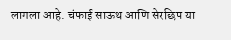लागला आहे. चंफाई साऊथ आणि सेरछिप या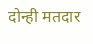दोन्ही मतदार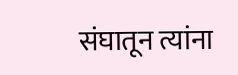संघातून त्यांना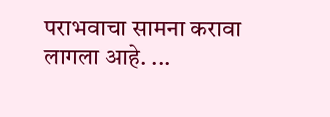पराभवाचा सामना करावा लागला आहे. ...